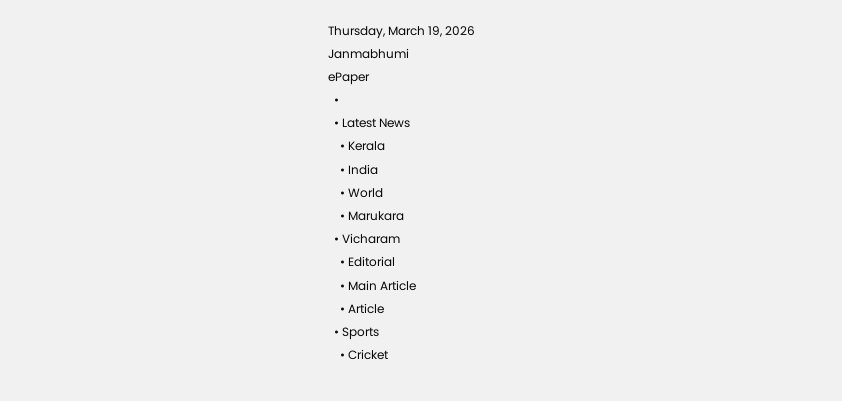Thursday, March 19, 2026
Janmabhumi
ePaper
  •
  • Latest News
    • Kerala
    • India
    • World
    • Marukara
  • Vicharam
    • Editorial
    • Main Article
    • Article
  • Sports
    • Cricket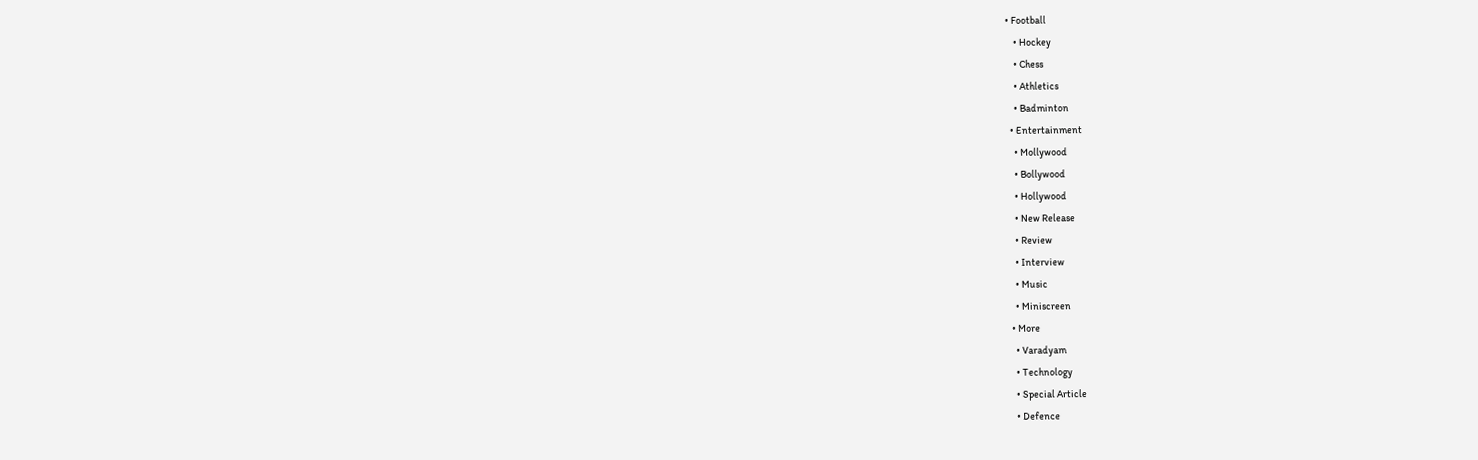• Football
    • Hockey
    • Chess
    • Athletics
    • Badminton
  • Entertainment
    • Mollywood
    • Bollywood
    • Hollywood
    • New Release
    • Review
    • Interview
    • Music
    • Miniscreen
  • More
    • Varadyam
    • Technology
    • Special Article
    • Defence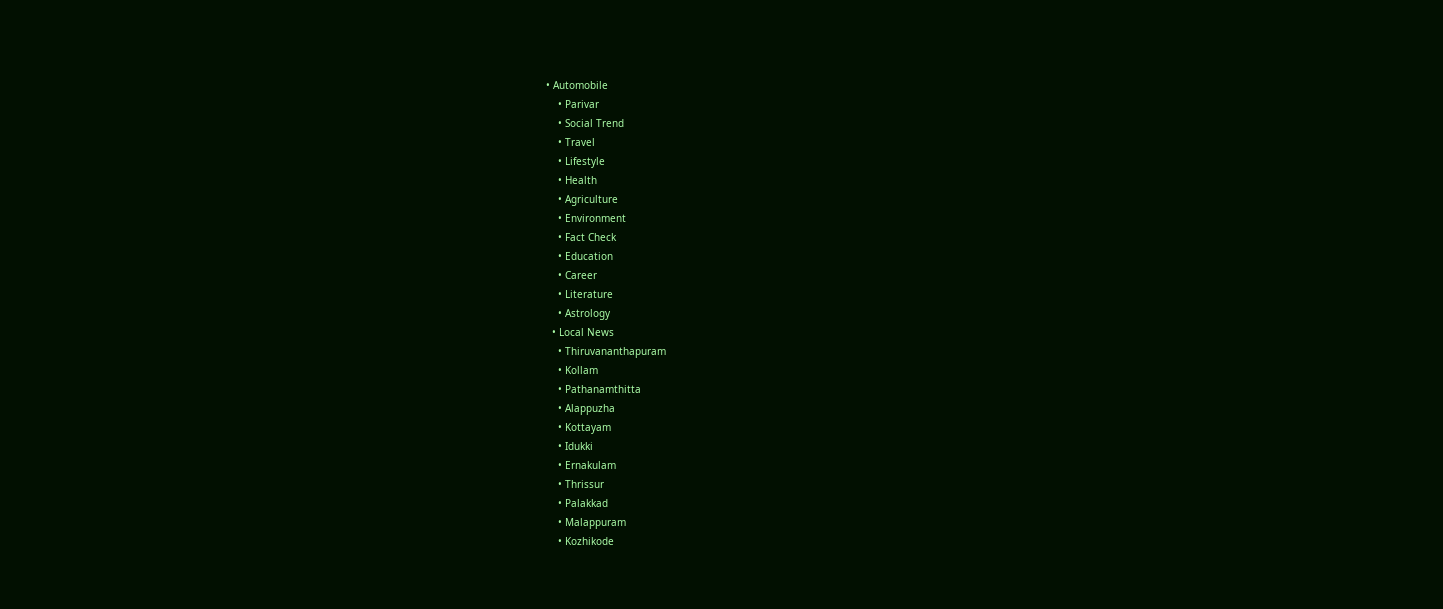• Automobile
    • Parivar
    • Social Trend
    • Travel
    • Lifestyle
    • Health
    • Agriculture
    • Environment
    • Fact Check
    • Education
    • Career
    • Literature
    • Astrology
  • Local News
    • Thiruvananthapuram
    • Kollam
    • Pathanamthitta
    • Alappuzha
    • Kottayam
    • Idukki
    • Ernakulam
    • Thrissur
    • Palakkad
    • Malappuram
    • Kozhikode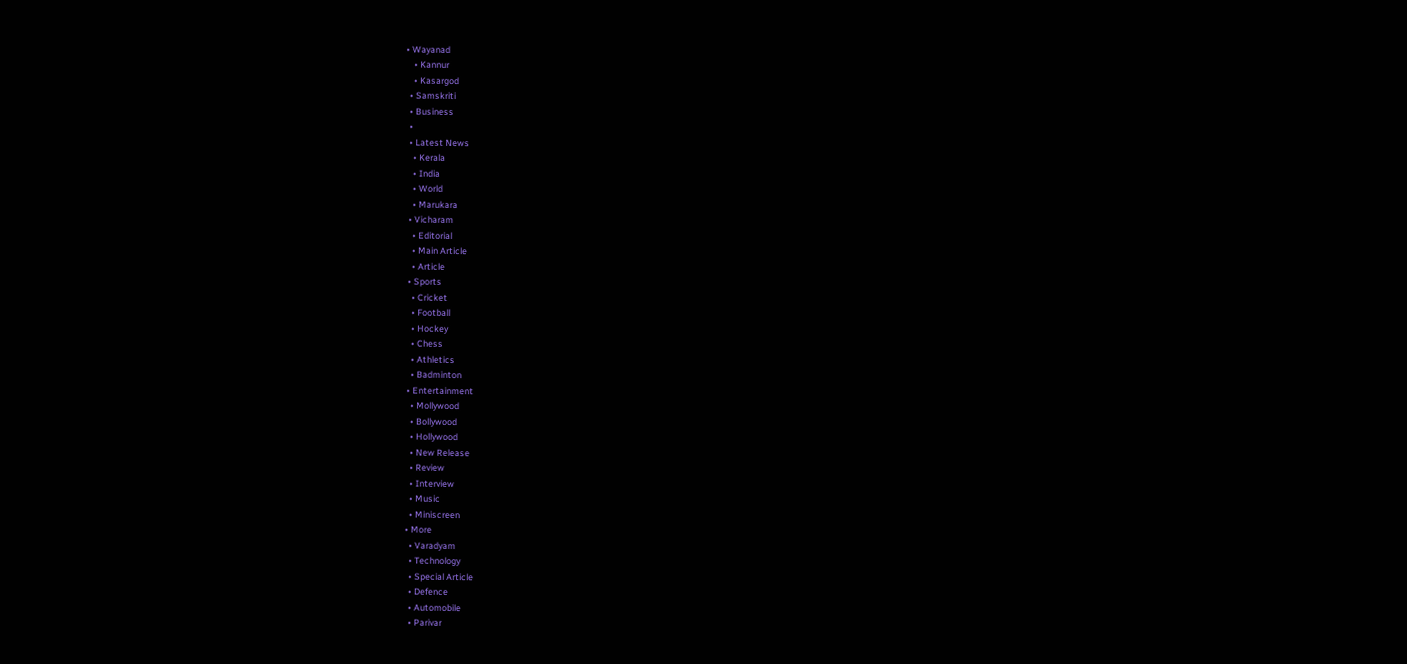• Wayanad
    • Kannur
    • Kasargod
  • Samskriti
  • Business
  •
  • Latest News
    • Kerala
    • India
    • World
    • Marukara
  • Vicharam
    • Editorial
    • Main Article
    • Article
  • Sports
    • Cricket
    • Football
    • Hockey
    • Chess
    • Athletics
    • Badminton
  • Entertainment
    • Mollywood
    • Bollywood
    • Hollywood
    • New Release
    • Review
    • Interview
    • Music
    • Miniscreen
  • More
    • Varadyam
    • Technology
    • Special Article
    • Defence
    • Automobile
    • Parivar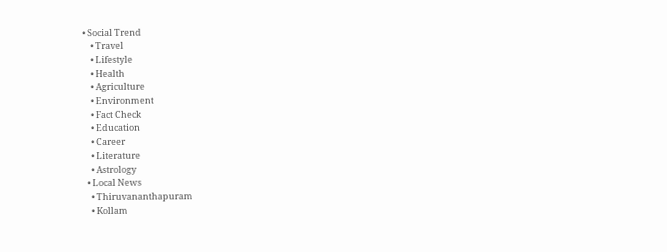• Social Trend
    • Travel
    • Lifestyle
    • Health
    • Agriculture
    • Environment
    • Fact Check
    • Education
    • Career
    • Literature
    • Astrology
  • Local News
    • Thiruvananthapuram
    • Kollam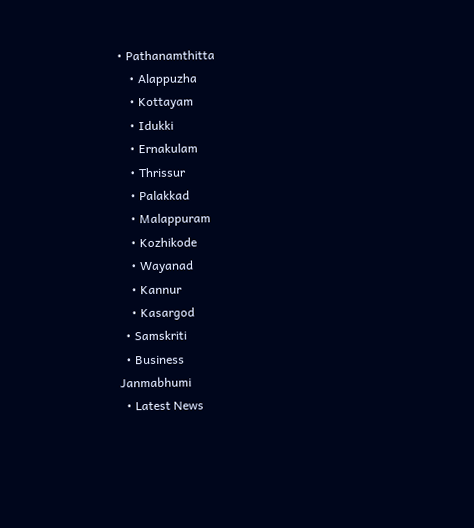• Pathanamthitta
    • Alappuzha
    • Kottayam
    • Idukki
    • Ernakulam
    • Thrissur
    • Palakkad
    • Malappuram
    • Kozhikode
    • Wayanad
    • Kannur
    • Kasargod
  • Samskriti
  • Business
Janmabhumi
  • Latest News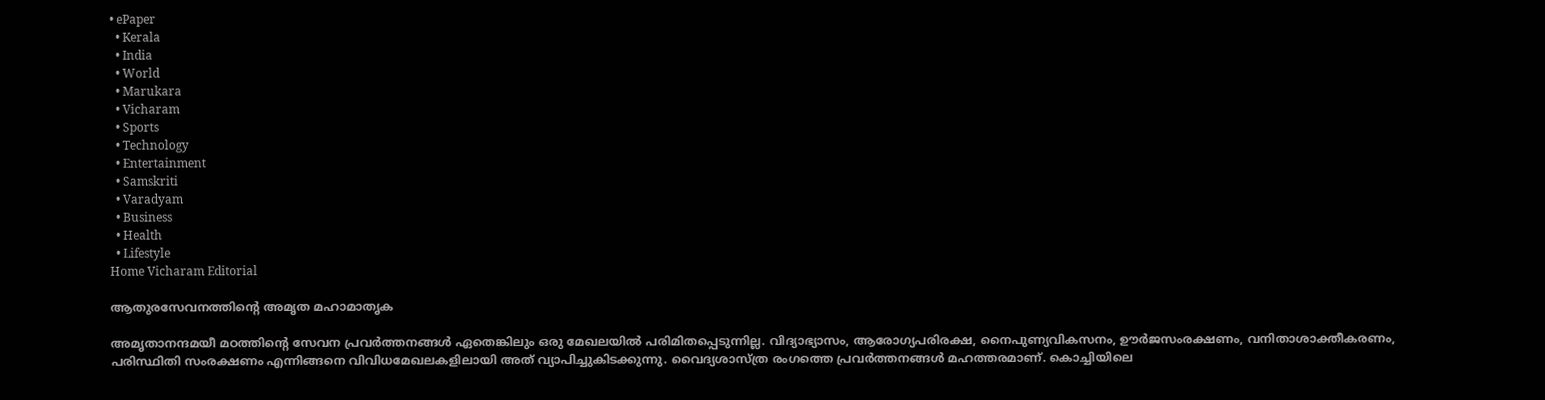• ePaper
  • Kerala
  • India
  • World
  • Marukara
  • Vicharam
  • Sports
  • Technology
  • Entertainment
  • Samskriti
  • Varadyam
  • Business
  • Health
  • Lifestyle
Home Vicharam Editorial

ആതുരസേവനത്തിന്റെ അമൃത മഹാമാതൃക

അമൃതാനന്ദമയീ മഠത്തിന്റെ സേവന പ്രവര്‍ത്തനങ്ങള്‍ ഏതെങ്കിലും ഒരു മേഖലയില്‍ പരിമിതപ്പെടുന്നില്ല. വിദ്യാഭ്യാസം, ആരോഗ്യപരിരക്ഷ, നൈപുണ്യവികസനം, ഊര്‍ജസംരക്ഷണം, വനിതാശാക്തീകരണം, പരിസ്ഥിതി സംരക്ഷണം എന്നിങ്ങനെ വിവിധമേഖലകളിലായി അത് വ്യാപിച്ചുകിടക്കുന്നു. വൈദ്യശാസ്ത്ര രംഗത്തെ പ്രവര്‍ത്തനങ്ങള്‍ മഹത്തരമാണ്. കൊച്ചിയിലെ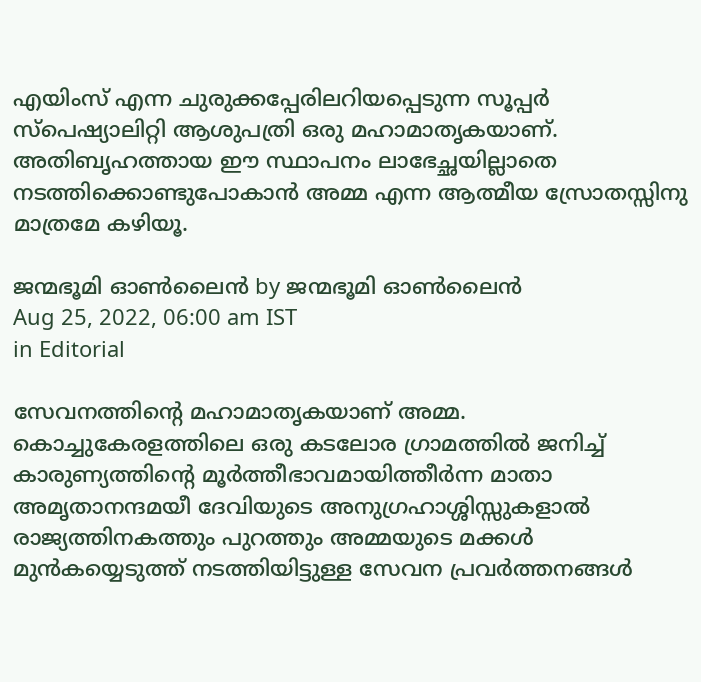എയിംസ് എന്ന ചുരുക്കപ്പേരിലറിയപ്പെടുന്ന സൂപ്പര്‍ സ്പെഷ്യാലിറ്റി ആശുപത്രി ഒരു മഹാമാതൃകയാണ്. അതിബൃഹത്തായ ഈ സ്ഥാപനം ലാഭേച്ഛയില്ലാതെ നടത്തിക്കൊണ്ടുപോകാന്‍ അമ്മ എന്ന ആത്മീയ സ്രോതസ്സിനു മാത്രമേ കഴിയൂ.

ജന്മഭൂമി ഓണ്‍ലൈന്‍ by ജന്മഭൂമി ഓണ്‍ലൈന്‍
Aug 25, 2022, 06:00 am IST
in Editorial

സേവനത്തിന്റെ മഹാമാതൃകയാണ് അമ്മ. കൊച്ചുകേരളത്തിലെ ഒരു കടലോര ഗ്രാമത്തില്‍ ജനിച്ച് കാരുണ്യത്തിന്റെ മൂര്‍ത്തീഭാവമായിത്തീര്‍ന്ന മാതാ അമൃതാനന്ദമയീ ദേവിയുടെ അനുഗ്രഹാശ്ശിസ്സുകളാല്‍ രാജ്യത്തിനകത്തും പുറത്തും അമ്മയുടെ മക്കള്‍ മുന്‍കയ്യെടുത്ത് നടത്തിയിട്ടുള്ള സേവന പ്രവര്‍ത്തനങ്ങള്‍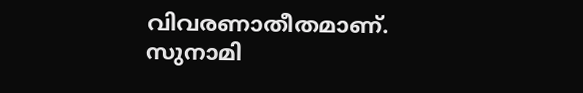വിവരണാതീതമാണ്. സുനാമി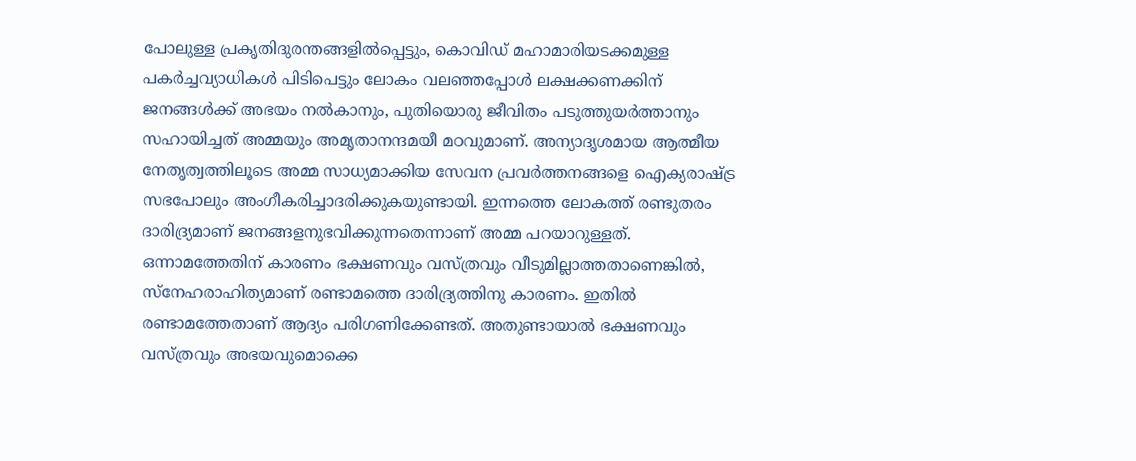പോലുള്ള പ്രകൃതിദുരന്തങ്ങളില്‍പ്പെട്ടും, കൊവിഡ് മഹാമാരിയടക്കമുള്ള പകര്‍ച്ചവ്യാധികള്‍ പിടിപെട്ടും ലോകം വലഞ്ഞപ്പോള്‍ ലക്ഷക്കണക്കിന് ജനങ്ങള്‍ക്ക് അഭയം നല്‍കാനും, പുതിയൊരു ജീവിതം പടുത്തുയര്‍ത്താനും സഹായിച്ചത് അമ്മയും അമൃതാനന്ദമയീ മഠവുമാണ്. അന്യാദൃശമായ ആത്മീയ നേതൃത്വത്തിലൂടെ അമ്മ സാധ്യമാക്കിയ സേവന പ്രവര്‍ത്തനങ്ങളെ ഐക്യരാഷ്‌ട്ര സഭപോലും അംഗീകരിച്ചാദരിക്കുകയുണ്ടായി. ഇന്നത്തെ ലോകത്ത് രണ്ടുതരം ദാരിദ്ര്യമാണ് ജനങ്ങളനുഭവിക്കുന്നതെന്നാണ് അമ്മ പറയാറുള്ളത്. ഒന്നാമത്തേതിന് കാരണം ഭക്ഷണവും വസ്ത്രവും വീടുമില്ലാത്തതാണെങ്കില്‍, സ്നേഹരാഹിത്യമാണ് രണ്ടാമത്തെ ദാരിദ്ര്യത്തിനു കാരണം. ഇതില്‍ രണ്ടാമത്തേതാണ് ആദ്യം പരിഗണിക്കേണ്ടത്. അതുണ്ടായാല്‍ ഭക്ഷണവും വസ്ത്രവും അഭയവുമൊക്കെ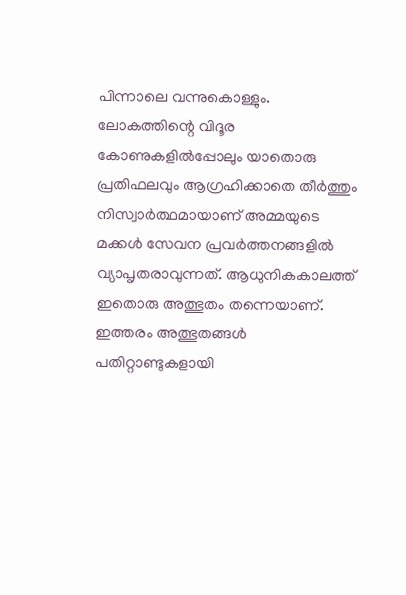പിന്നാലെ വന്നുകൊള്ളും. ലോകത്തിന്റെ വിദൂര കോണുകളില്‍പ്പോലും യാതൊരു പ്രതിഫലവും ആഗ്രഹിക്കാതെ തീര്‍ത്തും നിസ്വാര്‍ത്ഥമായാണ് അമ്മയുടെ മക്കള്‍ സേവന പ്രവര്‍ത്തനങ്ങളില്‍ വ്യാപൃതരാവുന്നത്. ആധുനികകാലത്ത് ഇതൊരു അത്ഭുതം തന്നെയാണ്. ഇത്തരം അത്ഭുതങ്ങള്‍ പതിറ്റാണ്ടുകളായി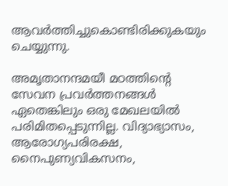ആവര്‍ത്തിച്ചുകൊണ്ടിരിക്കുകയും ചെയ്യുന്നു.

അമൃതാനന്ദമയീ മഠത്തിന്റെ സേവന പ്രവര്‍ത്തനങ്ങള്‍ ഏതെങ്കിലും ഒരു മേഖലയില്‍ പരിമിതപ്പെടുന്നില്ല. വിദ്യാഭ്യാസം, ആരോഗ്യപരിരക്ഷ, നൈപുണ്യവികസനം,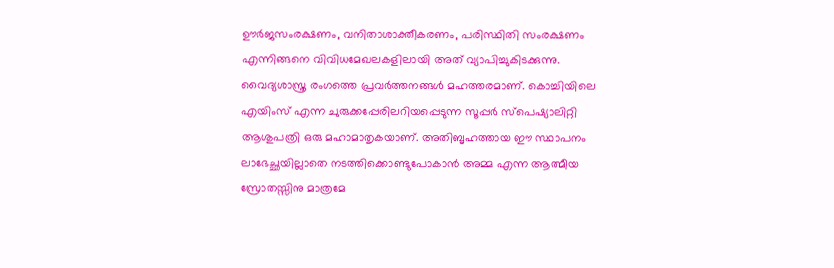ഊര്‍ജസംരക്ഷണം, വനിതാശാക്തീകരണം, പരിസ്ഥിതി സംരക്ഷണം എന്നിങ്ങനെ വിവിധമേഖലകളിലായി അത് വ്യാപിച്ചുകിടക്കുന്നു. വൈദ്യശാസ്ത്ര രംഗത്തെ പ്രവര്‍ത്തനങ്ങള്‍ മഹത്തരമാണ്. കൊച്ചിയിലെ എയിംസ് എന്ന ചുരുക്കപ്പേരിലറിയപ്പെടുന്ന സൂപ്പര്‍ സ്പെഷ്യാലിറ്റി ആശുപത്രി ഒരു മഹാമാതൃകയാണ്. അതിബൃഹത്തായ ഈ സ്ഥാപനം ലാഭേച്ഛയില്ലാതെ നടത്തിക്കൊണ്ടുപോകാന്‍ അമ്മ എന്ന ആത്മീയ സ്രോതസ്സിനു മാത്രമേ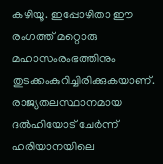കഴിയൂ. ഇപ്പോഴിതാ ഈ രംഗത്ത് മറ്റൊരു മഹാസംരംഭത്തിനും തുടക്കംകുറിച്ചിരിക്കുകയാണ്. രാജ്യതലസ്ഥാനമായ ദല്‍ഹിയോട് ചേര്‍ന്ന് ഹരിയാനയിലെ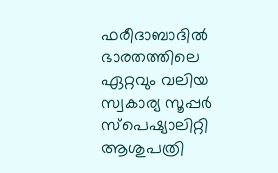ഫരീദാബാദില്‍ ഭാരതത്തിലെ ഏറ്റവും വലിയ സ്വകാര്യ സൂപ്പര്‍ സ്പെഷ്യാലിറ്റി ആശുപത്രി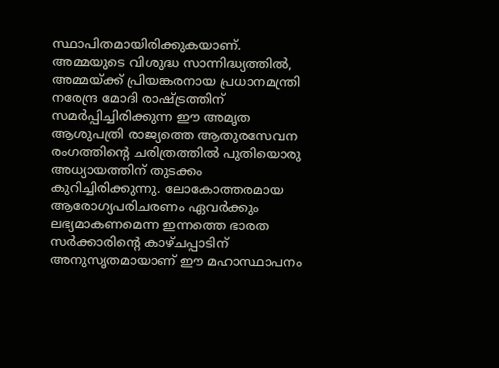സ്ഥാപിതമായിരിക്കുകയാണ്. അമ്മയുടെ വിശുദ്ധ സാന്നിദ്ധ്യത്തില്‍, അമ്മയ്‌ക്ക് പ്രിയങ്കരനായ പ്രധാനമന്ത്രി നരേന്ദ്ര മോദി രാഷ്‌ട്രത്തിന് സമര്‍പ്പിച്ചിരിക്കുന്ന ഈ അമൃത ആശുപത്രി രാജ്യത്തെ ആതുരസേവന രംഗത്തിന്റെ ചരിത്രത്തില്‍ പുതിയൊരു അധ്യായത്തിന് തുടക്കം കുറിച്ചിരിക്കുന്നു. ലോകോത്തരമായ ആരോഗ്യപരിചരണം ഏവര്‍ക്കും ലഭ്യമാകണമെന്ന ഇന്നത്തെ ഭാരത സര്‍ക്കാരിന്റെ കാഴ്ചപ്പാടിന് അനുസൃതമായാണ് ഈ മഹാസ്ഥാപനം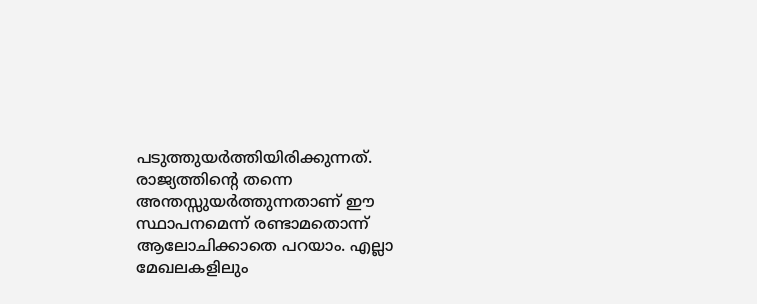പടുത്തുയര്‍ത്തിയിരിക്കുന്നത്. രാജ്യത്തിന്റെ തന്നെ അന്തസ്സുയര്‍ത്തുന്നതാണ് ഈ സ്ഥാപനമെന്ന് രണ്ടാമതൊന്ന് ആലോചിക്കാതെ പറയാം. എല്ലാ മേഖലകളിലും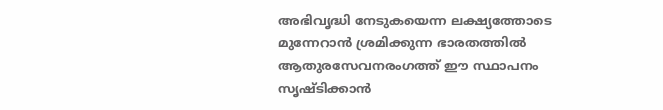അഭിവൃദ്ധി നേടുകയെന്ന ലക്ഷ്യത്തോടെ മുന്നേറാന്‍ ശ്രമിക്കുന്ന ഭാരതത്തില്‍ ആതുരസേവനരംഗത്ത് ഈ സ്ഥാപനം സൃഷ്ടിക്കാന്‍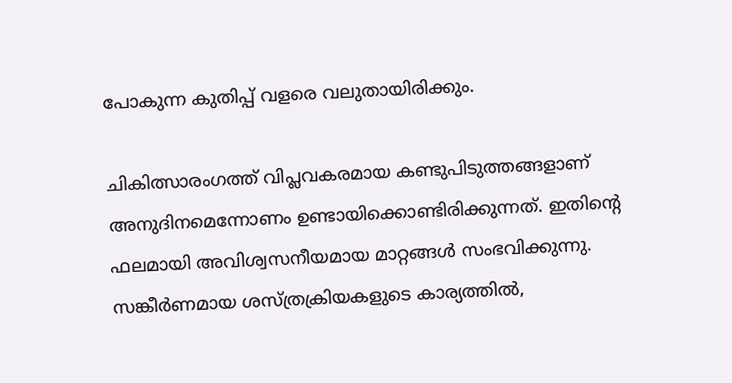പോകുന്ന കുതിപ്പ് വളരെ വലുതായിരിക്കും.

ചികിത്സാരംഗത്ത് വിപ്ലവകരമായ കണ്ടുപിടുത്തങ്ങളാണ് അനുദിനമെന്നോണം ഉണ്ടായിക്കൊണ്ടിരിക്കുന്നത്. ഇതിന്റെ ഫലമായി അവിശ്വസനീയമായ മാറ്റങ്ങള്‍ സംഭവിക്കുന്നു. സങ്കീര്‍ണമായ ശസ്ത്രക്രിയകളുടെ കാര്യത്തില്‍,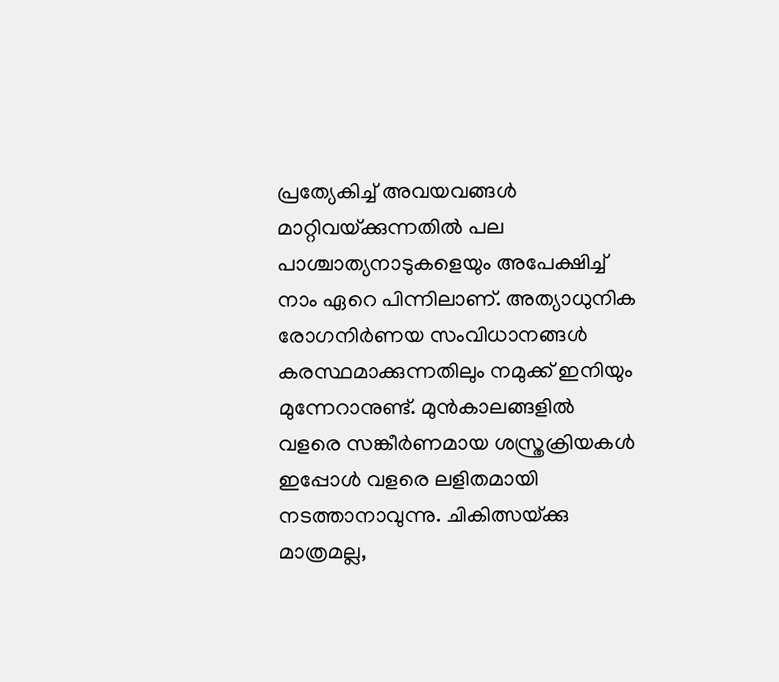പ്രത്യേകിച്ച് അവയവങ്ങള്‍ മാറ്റിവയ്‌ക്കുന്നതില്‍ പല പാശ്ചാത്യനാടുകളെയും അപേക്ഷിച്ച് നാം ഏറെ പിന്നിലാണ്. അത്യാധുനിക രോഗനിര്‍ണയ സംവിധാനങ്ങള്‍ കരസ്ഥമാക്കുന്നതിലും നമുക്ക് ഇനിയും മുന്നേറാനുണ്ട്. മുന്‍കാലങ്ങളില്‍ വളരെ സങ്കീര്‍ണമായ ശസ്ത്രക്രിയകള്‍ ഇപ്പോള്‍ വളരെ ലളിതമായി നടത്താനാവുന്നു. ചികിത്സയ്‌ക്കു മാത്രമല്ല,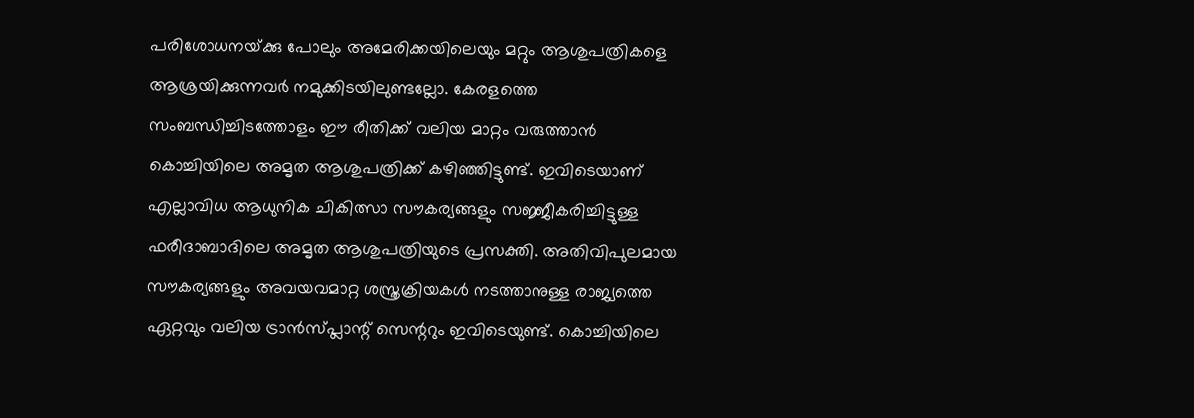പരിശോധനയ്‌ക്കു പോലും അമേരിക്കയിലെയും മറ്റും ആശുപത്രികളെ ആശ്രയിക്കുന്നവര്‍ നമുക്കിടയിലുണ്ടല്ലോ. കേരളത്തെ സംബന്ധിച്ചിടത്തോളം ഈ രീതിക്ക് വലിയ മാറ്റം വരുത്താന്‍ കൊച്ചിയിലെ അമൃത ആശുപത്രിക്ക് കഴിഞ്ഞിട്ടുണ്ട്. ഇവിടെയാണ് എല്ലാവിധ ആധുനിക ചികിത്സാ സൗകര്യങ്ങളും സജ്ജീകരിച്ചിട്ടുള്ള ഫരീദാബാദിലെ അമൃത ആശുപത്രിയുടെ പ്രസക്തി. അതിവിപുലമായ സൗകര്യങ്ങളും അവയവമാറ്റ ശസ്ത്രക്രിയകള്‍ നടത്താനുള്ള രാജ്യത്തെ ഏറ്റവും വലിയ ട്രാന്‍സ്പ്ലാന്റ് സെന്ററും ഇവിടെയുണ്ട്. കൊച്ചിയിലെ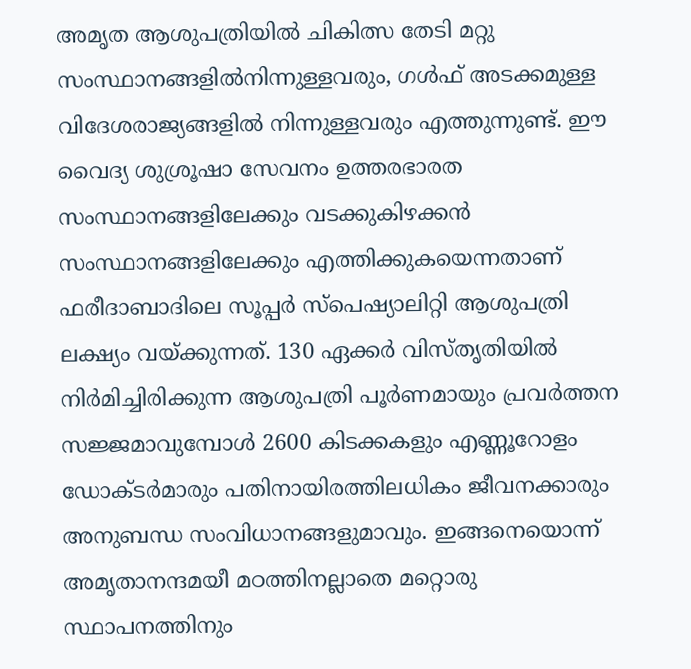അമൃത ആശുപത്രിയില്‍ ചികിത്സ തേടി മറ്റു സംസ്ഥാനങ്ങളില്‍നിന്നുള്ളവരും, ഗള്‍ഫ് അടക്കമുള്ള വിദേശരാജ്യങ്ങളില്‍ നിന്നുള്ളവരും എത്തുന്നുണ്ട്. ഈ വൈദ്യ ശുശ്രൂഷാ സേവനം ഉത്തരഭാരത സംസ്ഥാനങ്ങളിലേക്കും വടക്കുകിഴക്കന്‍ സംസ്ഥാനങ്ങളിലേക്കും എത്തിക്കുകയെന്നതാണ് ഫരീദാബാദിലെ സൂപ്പര്‍ സ്പെഷ്യാലിറ്റി ആശുപത്രി ലക്ഷ്യം വയ്‌ക്കുന്നത്. 130 ഏക്കര്‍ വിസ്തൃതിയില്‍ നിര്‍മിച്ചിരിക്കുന്ന ആശുപത്രി പൂര്‍ണമായും പ്രവര്‍ത്തന സജ്ജമാവുമ്പോള്‍ 2600 കിടക്കകളും എണ്ണൂറോളം ഡോക്ടര്‍മാരും പതിനായിരത്തിലധികം ജീവനക്കാരും അനുബന്ധ സംവിധാനങ്ങളുമാവും. ഇങ്ങനെയൊന്ന് അമൃതാനന്ദമയീ മഠത്തിനല്ലാതെ മറ്റൊരു സ്ഥാപനത്തിനും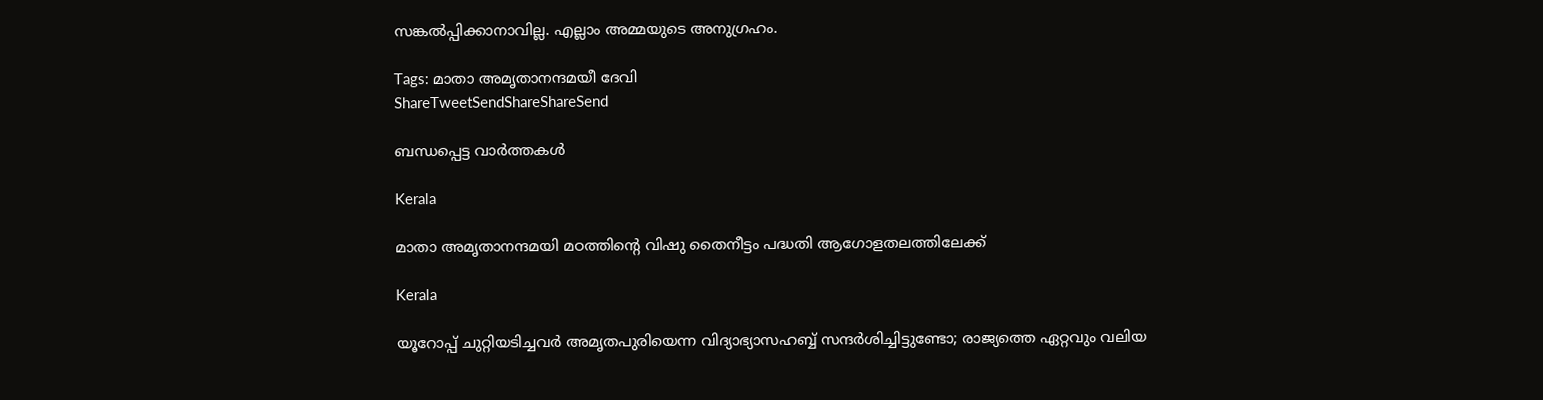സങ്കല്‍പ്പിക്കാനാവില്ല. എല്ലാം അമ്മയുടെ അനുഗ്രഹം.

Tags: മാതാ അമൃതാനന്ദമയീ ദേവി
ShareTweetSendShareShareSend

ബന്ധപ്പെട്ട വാര്‍ത്തകള്‍

Kerala

മാതാ അമൃതാനന്ദമയി മഠത്തിന്റെ വിഷു തൈനീട്ടം പദ്ധതി ആഗോളതലത്തിലേക്ക്

Kerala

യൂറോപ്പ് ചുറ്റിയടിച്ചവര്‍ അമൃതപുരിയെന്ന വിദ്യാഭ്യാസഹബ്ബ് സന്ദര്‍ശിച്ചിട്ടുണ്ടോ; രാജ്യത്തെ ഏറ്റവും വലിയ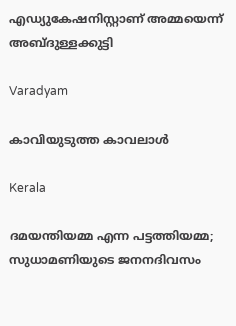എഡ്യുകേഷനിസ്റ്റാണ് അമ്മയെന്ന് അബ്ദുള്ളക്കുട്ടി

Varadyam

കാവിയുടുത്ത കാവലാള്‍

Kerala

ദമയന്തിയമ്മ എന്ന പട്ടത്തിയമ്മ; സുധാമണിയുടെ ജനനദിവസം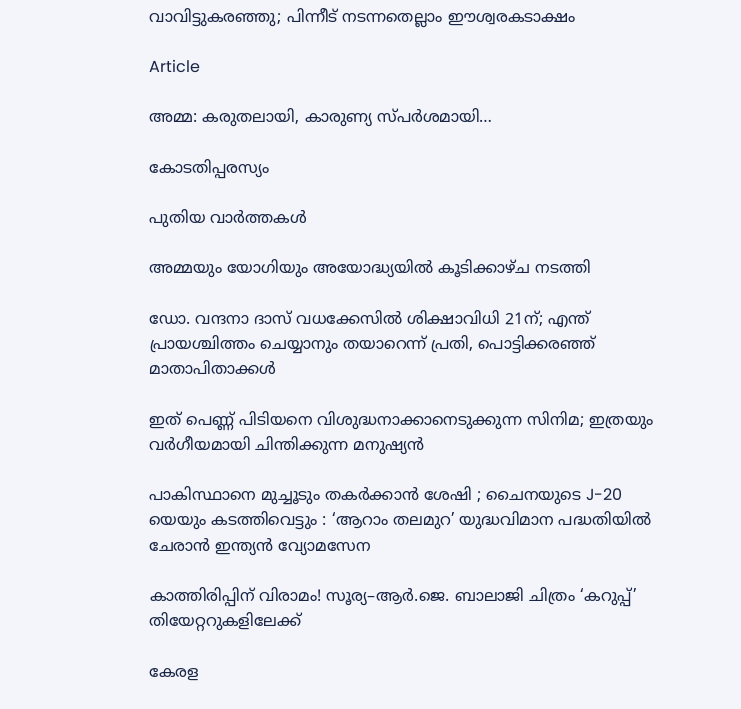വാവിട്ടുകരഞ്ഞു; പിന്നീട് നടന്നതെല്ലാം ഈശ്വരകടാക്ഷം

Article

അമ്മ: കരുതലായി, കാരുണ്യ സ്പര്‍ശമായി…

കോടതിപ്പരസ്യം

പുതിയ വാര്‍ത്തകള്‍

അമ്മയും യോഗിയും അയോദ്ധ്യയിൽ കൂടിക്കാഴ്ച നടത്തി

ഡോ. വന്ദനാ ദാസ് വധക്കേസിൽ ശിക്ഷാവിധി 21ന്; എന്ത് പ്രായശ്ചിത്തം ചെയ്യാനും തയാറെന്ന് പ്രതി, പൊട്ടിക്കരഞ്ഞ് മാതാപിതാക്കൾ

ഇത് പെണ്ണ് പിടിയനെ വിശുദ്ധനാക്കാനെടുക്കുന്ന സിനിമ; ഇത്രയും വർഗീയമായി ചിന്തിക്കുന്ന മനുഷ്യൻ

പാകിസ്ഥാനെ മുച്ചൂടും തകർക്കാൻ ശേഷി ; ചൈനയുടെ J-20 യെയും കടത്തിവെട്ടും : ‘ആറാം തലമുറ’ യുദ്ധവിമാന പദ്ധതിയിൽ ചേരാൻ ഇന്ത്യൻ വ്യോമസേന

കാത്തിരിപ്പിന് വിരാമം! സൂര്യ–ആർ.ജെ. ബാലാജി ചിത്രം ‘കറുപ്പ്’ തിയേറ്ററുകളിലേക്ക്

കേരള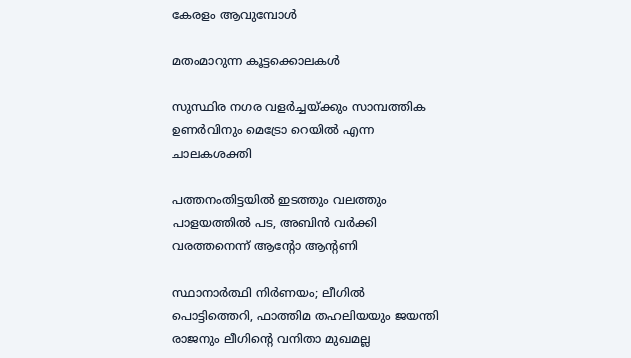കേരളം ആവുമ്പോൾ

മതംമാറുന്ന കൂട്ടക്കൊലകള്‍

സുസ്ഥിര നഗര വളര്‍ച്ചയ്‌ക്കും സാമ്പത്തിക ഉണര്‍വിനും മെട്രോ റെയില്‍ എന്ന ചാലകശക്തി

പത്തനംതിട്ടയിൽ ഇടത്തും വലത്തും പാളയത്തിൽ പട, അബിന്‍ വര്‍ക്കി വരത്തനെന്ന് ആന്റോ ആന്റണി

സ്ഥാനാർത്ഥി നിർണയം; ലീഗിൽ പൊട്ടിത്തെറി, ഫാത്തിമ തഹലിയയും ജയന്തി രാജനും ലീഗിന്റെ വനിതാ മുഖമല്ല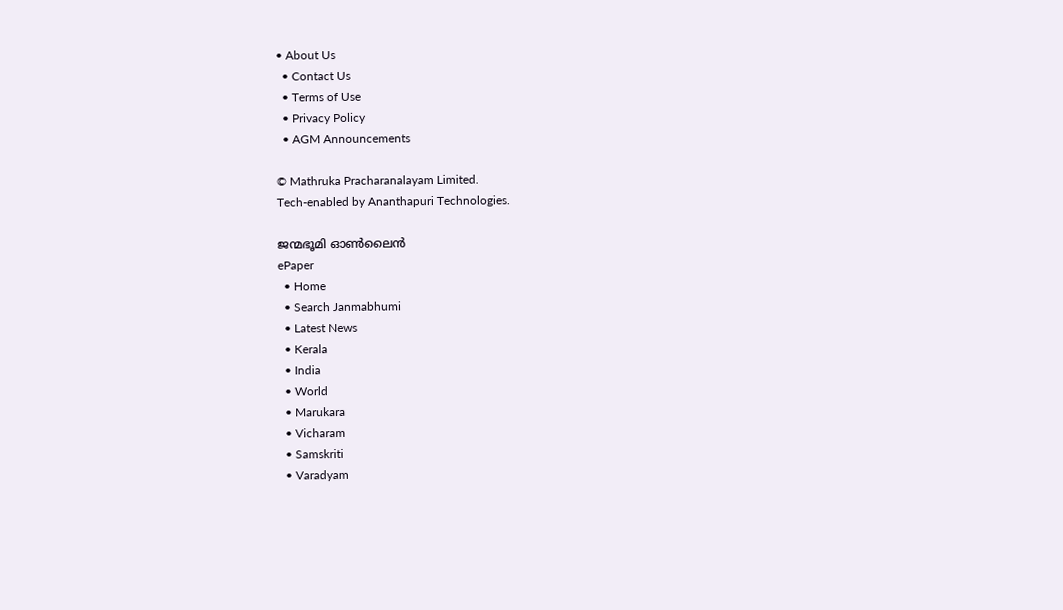• About Us
  • Contact Us
  • Terms of Use
  • Privacy Policy
  • AGM Announcements

© Mathruka Pracharanalayam Limited.
Tech-enabled by Ananthapuri Technologies.

ജന്മഭൂമി ഓണ്‍ലൈന്‍
ePaper
  • Home
  • Search Janmabhumi
  • Latest News
  • Kerala
  • India
  • World
  • Marukara
  • Vicharam
  • Samskriti
  • Varadyam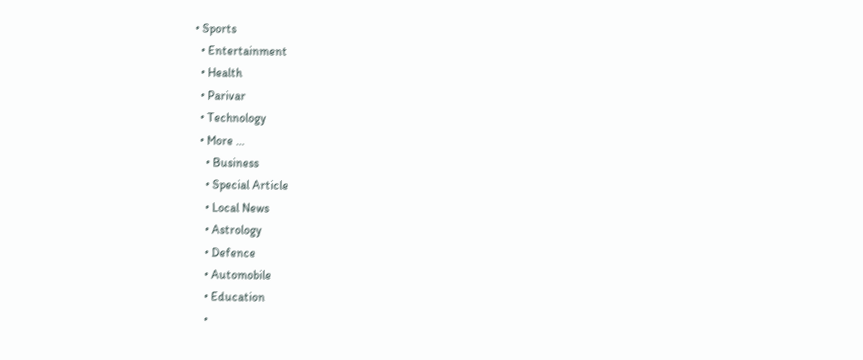• Sports
  • Entertainment
  • Health
  • Parivar
  • Technology
  • More …
    • Business
    • Special Article
    • Local News
    • Astrology
    • Defence
    • Automobile
    • Education
    •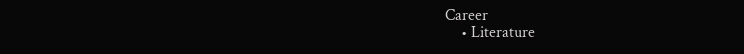Career
    • Literature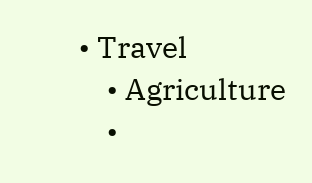• Travel
    • Agriculture
    •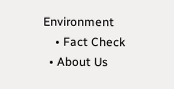Environment
    • Fact Check
  • About Us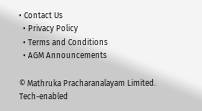• Contact Us
  • Privacy Policy
  • Terms and Conditions
  • AGM Announcements

© Mathruka Pracharanalayam Limited.
Tech-enabled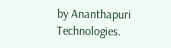by Ananthapuri Technologies.